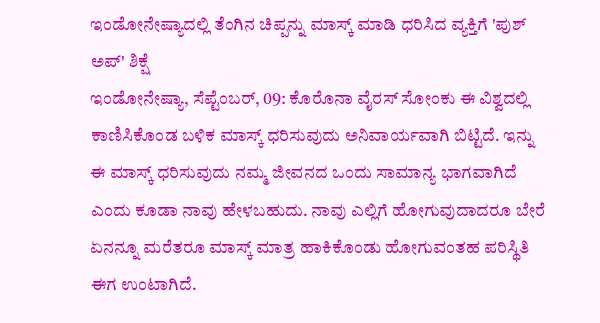ಇಂಡೋನೇಷ್ಯಾದಲ್ಲಿ ತೆಂಗಿನ ಚಿಪ್ಪನ್ನು ಮಾಸ್ಕ್ ಮಾಡಿ ಧರಿಸಿದ ವ್ಯಕ್ತಿಗೆ 'ಪುಶ್ ಅಪ್' ಶಿಕ್ಷೆ
ಇಂಡೋನೇಷ್ಯಾ, ಸೆಪ್ಟೆಂಬರ್, 09: ಕೊರೊನಾ ವೈರಸ್ ಸೋಂಕು ಈ ವಿಶ್ವದಲ್ಲಿ ಕಾಣಿಸಿಕೊಂಡ ಬಳಿಕ ಮಾಸ್ಕ್ ಧರಿಸುವುದು ಅನಿವಾರ್ಯವಾಗಿ ಬಿಟ್ಟಿದೆ. ಇನ್ನು ಈ ಮಾಸ್ಕ್ ಧರಿಸುವುದು ನಮ್ಮ ಜೀವನದ ಒಂದು ಸಾಮಾನ್ಯ ಭಾಗವಾಗಿದೆ ಎಂದು ಕೂಡಾ ನಾವು ಹೇಳಬಹುದು. ನಾವು ಎಲ್ಲಿಗೆ ಹೋಗುವುದಾದರೂ ಬೇರೆ ಏನನ್ನೂ ಮರೆತರೂ ಮಾಸ್ಕ್ ಮಾತ್ರ ಹಾಕಿಕೊಂಡು ಹೋಗುವಂತಹ ಪರಿಸ್ಥಿತಿ ಈಗ ಉಂಟಾಗಿದೆ.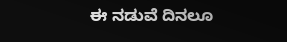ಈ ನಡುವೆ ದಿನಲೂ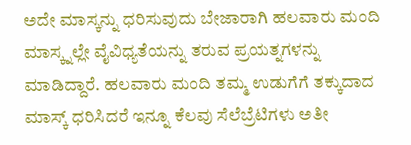ಅದೇ ಮಾಸ್ಕನ್ನು ಧರಿಸುವುದು ಬೇಜಾರಾಗಿ ಹಲವಾರು ಮಂದಿ ಮಾಸ್ಕ್ನಲ್ಲೇ ವೈವಿಧ್ಯತೆಯನ್ನು ತರುವ ಪ್ರಯತ್ನಗಳನ್ನು ಮಾಡಿದ್ದಾರೆ. ಹಲವಾರು ಮಂದಿ ತಮ್ಮ ಉಡುಗೆಗೆ ತಕ್ಕುದಾದ ಮಾಸ್ಕ್ ಧರಿಸಿದರೆ ಇನ್ನೂ ಕೆಲವು ಸೆಲೆಬ್ರೆಟಿಗಳು ಅತೀ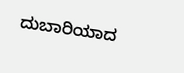ದುಬಾರಿಯಾದ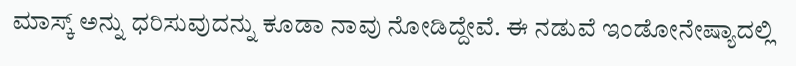ಮಾಸ್ಕ್ ಅನ್ನು ಧರಿಸುವುದನ್ನು ಕೂಡಾ ನಾವು ನೋಡಿದ್ದೇವೆ. ಈ ನಡುವೆ ಇಂಡೋನೇಷ್ಯಾದಲ್ಲಿ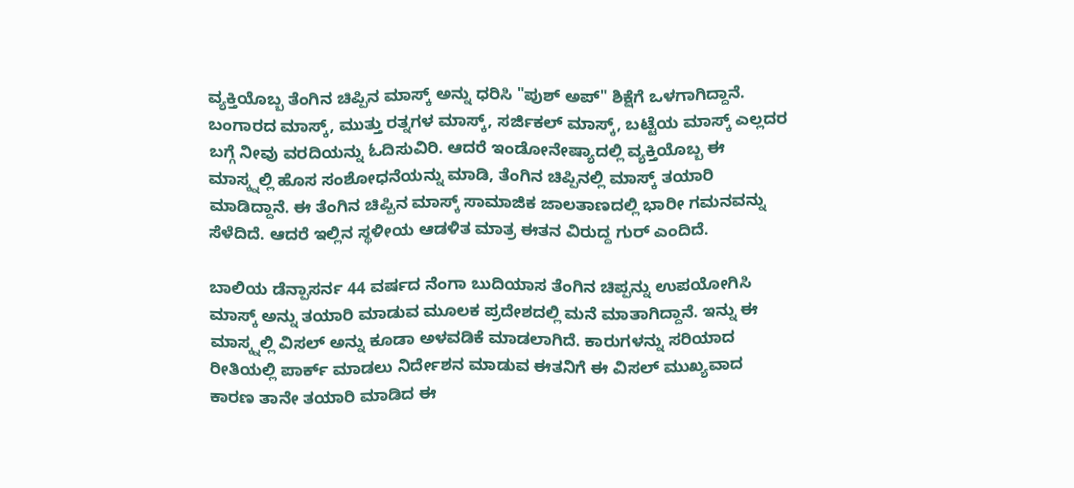ವ್ಯಕ್ತಿಯೊಬ್ಬ ತೆಂಗಿನ ಚಿಪ್ಪಿನ ಮಾಸ್ಕ್ ಅನ್ನು ಧರಿಸಿ "ಪುಶ್ ಅಪ್" ಶಿಕ್ಷೆಗೆ ಒಳಗಾಗಿದ್ದಾನೆ.
ಬಂಗಾರದ ಮಾಸ್ಕ್, ಮುತ್ತು ರತ್ನಗಳ ಮಾಸ್ಕ್, ಸರ್ಜಿಕಲ್ ಮಾಸ್ಕ್, ಬಟ್ಟೆಯ ಮಾಸ್ಕ್ ಎಲ್ಲದರ ಬಗ್ಗೆ ನೀವು ವರದಿಯನ್ನು ಓದಿಸುವಿರಿ. ಆದರೆ ಇಂಡೋನೇಷ್ಯಾದಲ್ಲಿ ವ್ಯಕ್ತಿಯೊಬ್ಬ ಈ ಮಾಸ್ಕ್ನಲ್ಲಿ ಹೊಸ ಸಂಶೋಧನೆಯನ್ನು ಮಾಡಿ, ತೆಂಗಿನ ಚಿಪ್ಪಿನಲ್ಲಿ ಮಾಸ್ಕ್ ತಯಾರಿ ಮಾಡಿದ್ದಾನೆ. ಈ ತೆಂಗಿನ ಚಿಪ್ಪಿನ ಮಾಸ್ಕ್ ಸಾಮಾಜಿಕ ಜಾಲತಾಣದಲ್ಲಿ ಭಾರೀ ಗಮನವನ್ನು ಸೆಳೆದಿದೆ. ಆದರೆ ಇಲ್ಲಿನ ಸ್ಥಳೀಯ ಆಡಳಿತ ಮಾತ್ರ ಈತನ ವಿರುದ್ದ ಗುರ್ ಎಂದಿದೆ.

ಬಾಲಿಯ ಡೆನ್ಪಾಸರ್ನ 44 ವರ್ಷದ ನೆಂಗಾ ಬುದಿಯಾಸ ತೆಂಗಿನ ಚಿಪ್ಪನ್ನು ಉಪಯೋಗಿಸಿ ಮಾಸ್ಕ್ ಅನ್ನು ತಯಾರಿ ಮಾಡುವ ಮೂಲಕ ಪ್ರದೇಶದಲ್ಲಿ ಮನೆ ಮಾತಾಗಿದ್ದಾನೆ. ಇನ್ನು ಈ ಮಾಸ್ಕ್ನಲ್ಲಿ ವಿಸಲ್ ಅನ್ನು ಕೂಡಾ ಅಳವಡಿಕೆ ಮಾಡಲಾಗಿದೆ. ಕಾರುಗಳನ್ನು ಸರಿಯಾದ ರೀತಿಯಲ್ಲಿ ಪಾರ್ಕ್ ಮಾಡಲು ನಿರ್ದೇಶನ ಮಾಡುವ ಈತನಿಗೆ ಈ ವಿಸಲ್ ಮುಖ್ಯವಾದ ಕಾರಣ ತಾನೇ ತಯಾರಿ ಮಾಡಿದ ಈ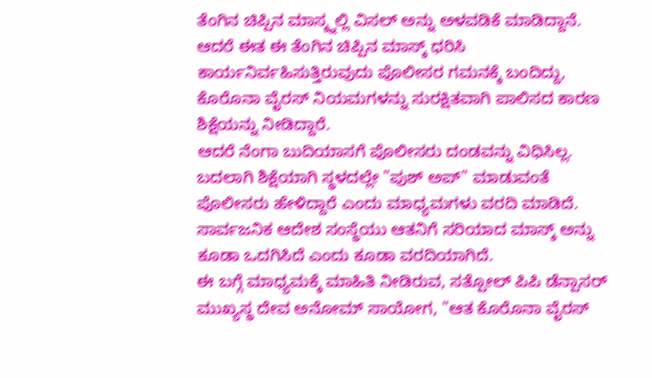ತೆಂಗಿನ ಚಿಪ್ಪಿನ ಮಾಸ್ಕ್ನಲ್ಲಿ ವಿಸಲ್ ಅನ್ನು ಅಳವಡಿಕೆ ಮಾಡಿದ್ದಾನೆ. ಆದರೆ ಈತ ಈ ತೆಂಗಿನ ಚಿಪ್ಪಿನ ಮಾಸ್ಕ್ ಧರಿಸಿ ಕಾರ್ಯನಿರ್ವಹಿಸುತ್ತಿರುವುದು ಪೊಲೀಸರ ಗಮನಕ್ಕೆ ಬಂದಿದ್ದು, ಕೊರೊನಾ ವೈರಸ್ ನಿಯಮಗಳನ್ನು ಸುರಕ್ಷಿತವಾಗಿ ಪಾಲಿಸದ ಕಾರಣ ಶಿಕ್ಷೆಯನ್ನು ನೀಡಿದ್ದಾರೆ.
ಆದರೆ ನೆಂಗಾ ಬುದಿಯಾಸಗೆ ಪೊಲೀಸರು ದಂಡವನ್ನು ವಿಧಿಸಿಲ್ಲ. ಬದಲಾಗಿ ಶಿಕ್ಷೆಯಾಗಿ ಸ್ಥಳದಲ್ಲೇ "ಪುಶ್ ಅಪ್" ಮಾಡುವಂತೆ ಪೊಲೀಸರು ಹೇಳಿದ್ದಾರೆ ಎಂದು ಮಾಧ್ಯಮಗಳು ವರದಿ ಮಾಡಿದೆ. ಸಾರ್ವಜನಿಕ ಆದೇಶ ಸಂಸ್ಥೆಯು ಆತನಿಗೆ ಸರಿಯಾದ ಮಾಸ್ಕ್ ಅನ್ನು ಕೂಡಾ ಒದಗಿಸಿದೆ ಎಂದು ಕೂಡಾ ವರದಿಯಾಗಿದೆ.
ಈ ಬಗ್ಗೆ ಮಾಧ್ಯಮಕ್ಕೆ ಮಾಹಿತಿ ನೀಡಿರುವ, ಸತ್ಪೋಲ್ ಪಿಪಿ ಡೆನ್ಪಾಸರ್ ಮುಖ್ಯಸ್ಥ ದೇವ ಅನೋಮ್ ಸಾಯೋಗ, "ಆತ ಕೊರೊನಾ ವೈರಸ್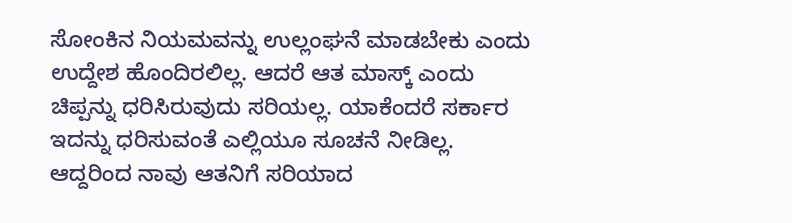ಸೋಂಕಿನ ನಿಯಮವನ್ನು ಉಲ್ಲಂಘನೆ ಮಾಡಬೇಕು ಎಂದು ಉದ್ದೇಶ ಹೊಂದಿರಲಿಲ್ಲ. ಆದರೆ ಆತ ಮಾಸ್ಕ್ ಎಂದು ಚಿಪ್ಪನ್ನು ಧರಿಸಿರುವುದು ಸರಿಯಲ್ಲ. ಯಾಕೆಂದರೆ ಸರ್ಕಾರ ಇದನ್ನು ಧರಿಸುವಂತೆ ಎಲ್ಲಿಯೂ ಸೂಚನೆ ನೀಡಿಲ್ಲ. ಆದ್ದರಿಂದ ನಾವು ಆತನಿಗೆ ಸರಿಯಾದ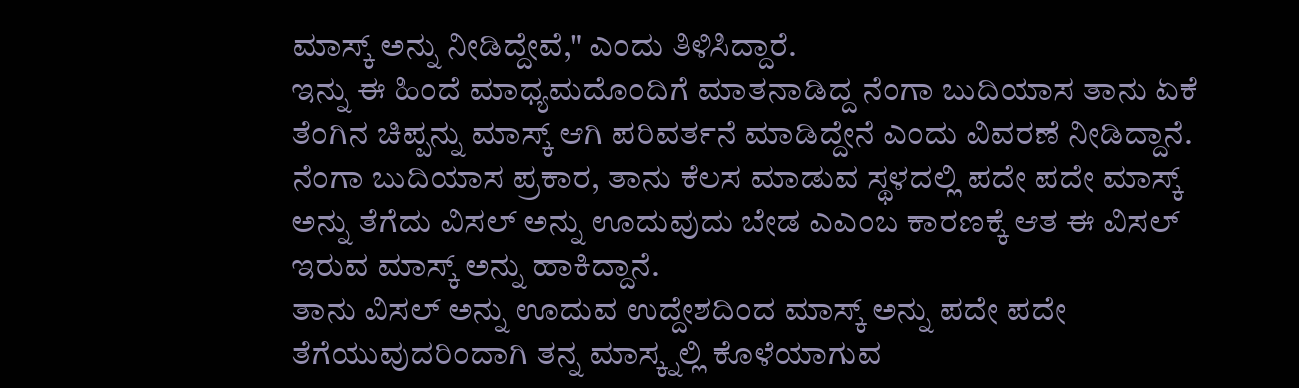ಮಾಸ್ಕ್ ಅನ್ನು ನೀಡಿದ್ದೇವೆ," ಎಂದು ತಿಳಿಸಿದ್ದಾರೆ.
ಇನ್ನು ಈ ಹಿಂದೆ ಮಾಧ್ಯಮದೊಂದಿಗೆ ಮಾತನಾಡಿದ್ದ ನೆಂಗಾ ಬುದಿಯಾಸ ತಾನು ಏಕೆ ತೆಂಗಿನ ಚಿಪ್ಪನ್ನು ಮಾಸ್ಕ್ ಆಗಿ ಪರಿವರ್ತನೆ ಮಾಡಿದ್ದೇನೆ ಎಂದು ವಿವರಣೆ ನೀಡಿದ್ದಾನೆ. ನೆಂಗಾ ಬುದಿಯಾಸ ಪ್ರಕಾರ, ತಾನು ಕೆಲಸ ಮಾಡುವ ಸ್ಥಳದಲ್ಲಿ ಪದೇ ಪದೇ ಮಾಸ್ಕ್ ಅನ್ನು ತೆಗೆದು ವಿಸಲ್ ಅನ್ನು ಊದುವುದು ಬೇಡ ಎಎಂಬ ಕಾರಣಕ್ಕೆ ಆತ ಈ ವಿಸಲ್ ಇರುವ ಮಾಸ್ಕ್ ಅನ್ನು ಹಾಕಿದ್ದಾನೆ.
ತಾನು ವಿಸಲ್ ಅನ್ನು ಊದುವ ಉದ್ದೇಶದಿಂದ ಮಾಸ್ಕ್ ಅನ್ನು ಪದೇ ಪದೇ ತೆಗೆಯುವುದರಿಂದಾಗಿ ತನ್ನ ಮಾಸ್ಕ್ನಲ್ಲಿ ಕೊಳೆಯಾಗುವ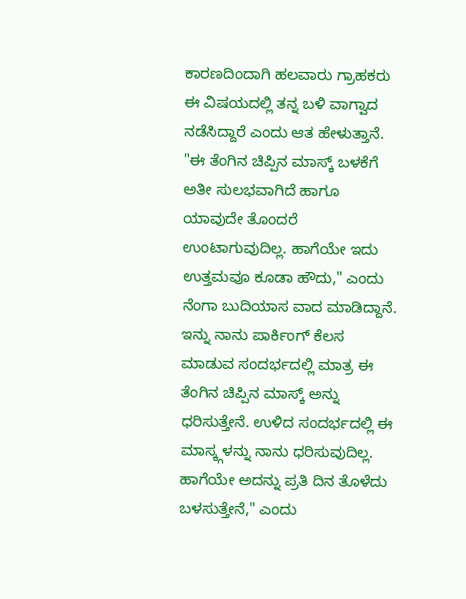ಕಾರಣದಿಂದಾಗಿ ಹಲವಾರು ಗ್ರಾಹಕರು ಈ ವಿಷಯದಲ್ಲಿ ತನ್ನ ಬಳಿ ವಾಗ್ವಾದ ನಡೆಸಿದ್ದಾರೆ ಎಂದು ಆತ ಹೇಳುತ್ತಾನೆ. "ಈ ತೆಂಗಿನ ಚಿಪ್ಪಿನ ಮಾಸ್ಕ್ ಬಳಕೆಗೆ ಅತೀ ಸುಲಭವಾಗಿದೆ ಹಾಗೂ ಯಾವುದೇ ತೊಂದರೆ ಉಂಟಾಗುವುದಿಲ್ಲ. ಹಾಗೆಯೇ ಇದು ಉತ್ತಮವೂ ಕೂಡಾ ಹೌದು," ಎಂದು ನೆಂಗಾ ಬುದಿಯಾಸ ವಾದ ಮಾಡಿದ್ದಾನೆ. ಇನ್ನು ನಾನು ಪಾರ್ಕಿಂಗ್ ಕೆಲಸ ಮಾಡುವ ಸಂದರ್ಭದಲ್ಲಿ ಮಾತ್ರ ಈ ತೆಂಗಿನ ಚಿಪ್ಪಿನ ಮಾಸ್ಕ್ ಅನ್ನು ಧರಿಸುತ್ತೇನೆ. ಉಳಿದ ಸಂದರ್ಭದಲ್ಲಿ ಈ ಮಾಸ್ಕ್ಗಳನ್ನು ನಾನು ಧರಿಸುವುದಿಲ್ಲ. ಹಾಗೆಯೇ ಅದನ್ನು ಪ್ರತಿ ದಿನ ತೊಳೆದು ಬಳಸುತ್ತೇನೆ," ಎಂದು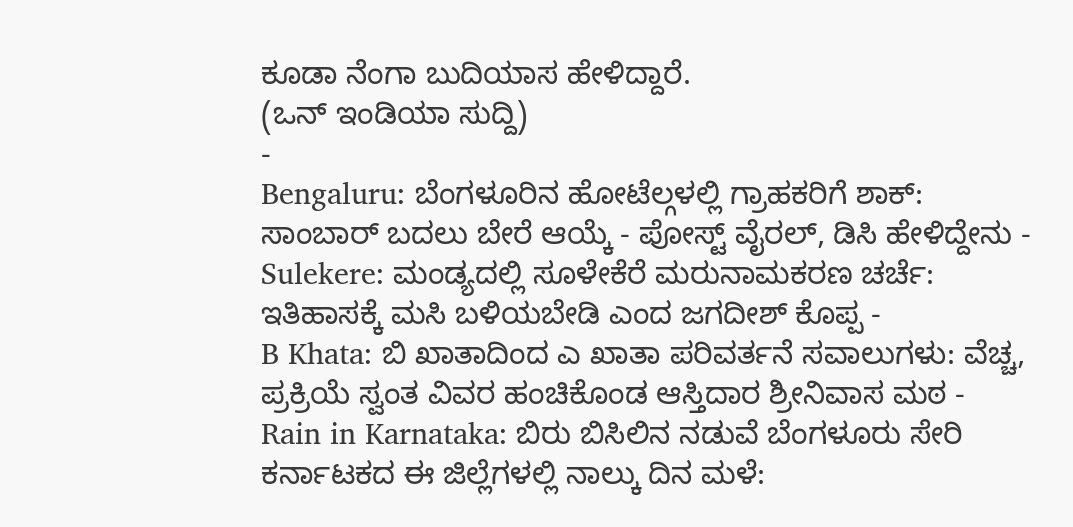ಕೂಡಾ ನೆಂಗಾ ಬುದಿಯಾಸ ಹೇಳಿದ್ದಾರೆ.
(ಒನ್ ಇಂಡಿಯಾ ಸುದ್ದಿ)
-
Bengaluru: ಬೆಂಗಳೂರಿನ ಹೋಟೆಲ್ಗಳಲ್ಲಿ ಗ್ರಾಹಕರಿಗೆ ಶಾಕ್: ಸಾಂಬಾರ್ ಬದಲು ಬೇರೆ ಆಯ್ಕೆ - ಪೋಸ್ಟ್ ವೈರಲ್, ಡಿಸಿ ಹೇಳಿದ್ದೇನು -
Sulekere: ಮಂಡ್ಯದಲ್ಲಿ ಸೂಳೇಕೆರೆ ಮರುನಾಮಕರಣ ಚರ್ಚೆ: ಇತಿಹಾಸಕ್ಕೆ ಮಸಿ ಬಳಿಯಬೇಡಿ ಎಂದ ಜಗದೀಶ್ ಕೊಪ್ಪ -
B Khata: ಬಿ ಖಾತಾದಿಂದ ಎ ಖಾತಾ ಪರಿವರ್ತನೆ ಸವಾಲುಗಳು: ವೆಚ್ಚ, ಪ್ರಕ್ರಿಯೆ ಸ್ವಂತ ವಿವರ ಹಂಚಿಕೊಂಡ ಆಸ್ತಿದಾರ ಶ್ರೀನಿವಾಸ ಮಠ -
Rain in Karnataka: ಬಿರು ಬಿಸಿಲಿನ ನಡುವೆ ಬೆಂಗಳೂರು ಸೇರಿ ಕರ್ನಾಟಕದ ಈ ಜಿಲ್ಲೆಗಳಲ್ಲಿ ನಾಲ್ಕು ದಿನ ಮಳೆ: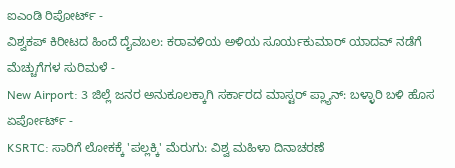ಐಎಂಡಿ ರಿಪೋರ್ಟ್ -
ವಿಶ್ವಕಪ್ ಕಿರೀಟದ ಹಿಂದೆ ದೈವಬಲ: ಕರಾವಳಿಯ ಅಳಿಯ ಸೂರ್ಯಕುಮಾರ್ ಯಾದವ್ ನಡೆಗೆ ಮೆಚ್ಚುಗೆಗಳ ಸುರಿಮಳೆ -
New Airport: 3 ಜಿಲ್ಲೆ ಜನರ ಅನುಕೂಲಕ್ಕಾಗಿ ಸರ್ಕಾರದ ಮಾಸ್ಟರ್ ಪ್ಲ್ಯಾನ್: ಬಳ್ಳಾರಿ ಬಳಿ ಹೊಸ ಏರ್ಪೋರ್ಟ್ -
KSRTC: ಸಾರಿಗೆ ಲೋಕಕ್ಕೆ 'ಪಲ್ಲಕ್ಕಿ' ಮೆರುಗು: ವಿಶ್ವ ಮಹಿಳಾ ದಿನಾಚರಣೆ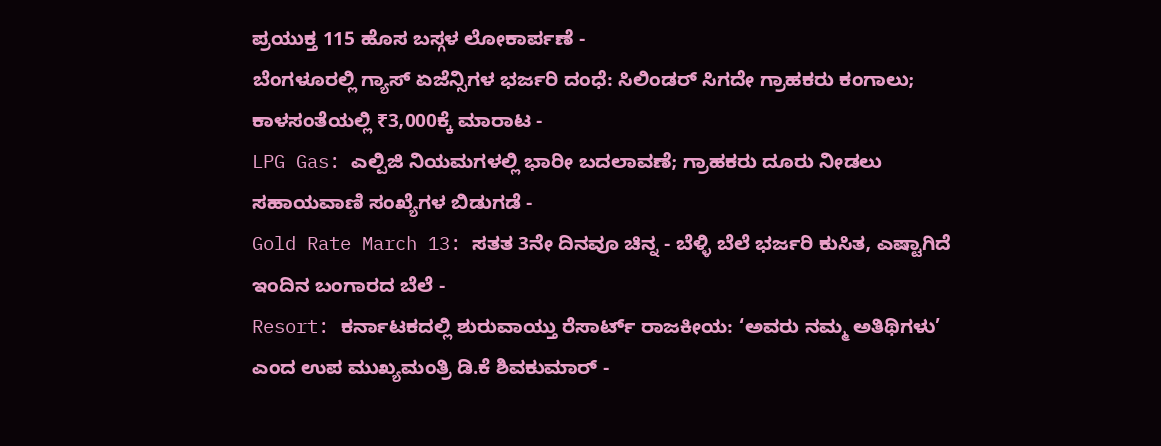ಪ್ರಯುಕ್ತ 115 ಹೊಸ ಬಸ್ಗಳ ಲೋಕಾರ್ಪಣೆ -
ಬೆಂಗಳೂರಲ್ಲಿ ಗ್ಯಾಸ್ ಏಜೆನ್ಸಿಗಳ ಭರ್ಜರಿ ದಂಧೆ: ಸಿಲಿಂಡರ್ ಸಿಗದೇ ಗ್ರಾಹಕರು ಕಂಗಾಲು; ಕಾಳಸಂತೆಯಲ್ಲಿ ₹3,000ಕ್ಕೆ ಮಾರಾಟ -
LPG Gas: ಎಲ್ಪಿಜಿ ನಿಯಮಗಳಲ್ಲಿ ಭಾರೀ ಬದಲಾವಣೆ; ಗ್ರಾಹಕರು ದೂರು ನೀಡಲು ಸಹಾಯವಾಣಿ ಸಂಖ್ಯೆಗಳ ಬಿಡುಗಡೆ -
Gold Rate March 13: ಸತತ 3ನೇ ದಿನವೂ ಚಿನ್ನ - ಬೆಳ್ಳಿ ಬೆಲೆ ಭರ್ಜರಿ ಕುಸಿತ, ಎಷ್ಟಾಗಿದೆ ಇಂದಿನ ಬಂಗಾರದ ಬೆಲೆ -
Resort: ಕರ್ನಾಟಕದಲ್ಲಿ ಶುರುವಾಯ್ತು ರೆಸಾರ್ಟ್ ರಾಜಕೀಯ: ‘ಅವರು ನಮ್ಮ ಅತಿಥಿಗಳು’ ಎಂದ ಉಪ ಮುಖ್ಯಮಂತ್ರಿ ಡಿ.ಕೆ ಶಿವಕುಮಾರ್ -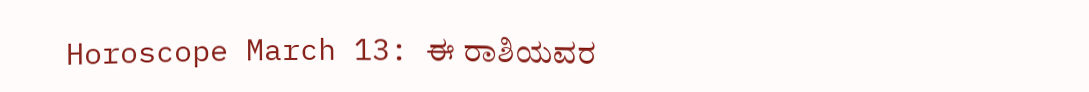Horoscope March 13: ಈ ರಾಶಿಯವರ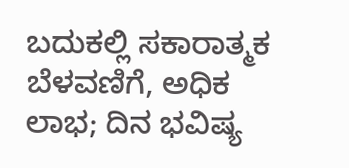ಬದುಕಲ್ಲಿ ಸಕಾರಾತ್ಮಕ ಬೆಳವಣಿಗೆ, ಅಧಿಕ ಲಾಭ; ದಿನ ಭವಿಷ್ಯ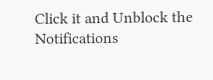Click it and Unblock the Notifications